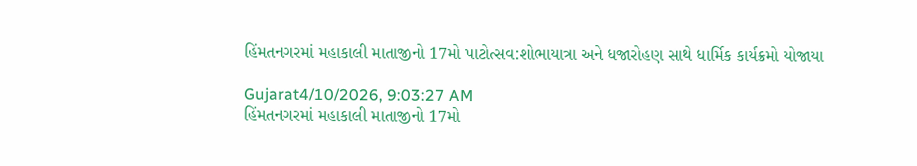હિંમતનગરમાં મહાકાલી માતાજીનો 17મો પાટોત્સવ:શોભાયાત્રા અને ધજારોહણ સાથે ધાર્મિક કાર્યક્રમો યોજાયા

Gujarat4/10/2026, 9:03:27 AM
હિંમતનગરમાં મહાકાલી માતાજીનો 17મો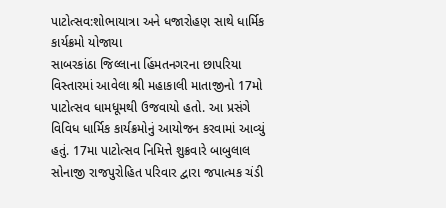પાટોત્સવ:શોભાયાત્રા અને ધજારોહણ સાથે ધાર્મિક કાર્યક્રમો યોજાયા
સાબરકાંઠા જિલ્લાના હિંમતનગરના છાપરિયા વિસ્તારમાં આવેલા શ્રી મહાકાલી માતાજીનો 17મો પાટોત્સવ ધામધૂમથી ઉજવાયો હતો. આ પ્રસંગે વિવિધ ધાર્મિક કાર્યક્રમોનું આયોજન કરવામાં આવ્યું હતું. 17મા પાટોત્સવ નિમિત્તે શુક્રવારે બાબુલાલ સોનાજી રાજપુરોહિત પરિવાર દ્વારા જપાત્મક ચંડી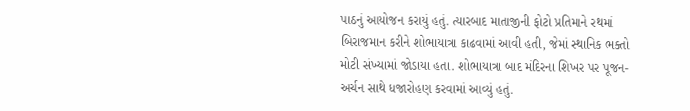પાઠનું આયોજન કરાયું હતું. ત્યારબાદ માતાજીની ફોટો પ્રતિમાને રથમાં બિરાજમાન કરીને શોભાયાત્રા કાઢવામાં આવી હતી, જેમાં સ્થાનિક ભક્તો મોટી સંખ્યામાં જોડાયા હતા. શોભાયાત્રા બાદ મંદિરના શિખર પર પૂજન-અર્ચન સાથે ધજારોહણ કરવામાં આવ્યું હતું.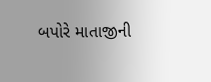બપોરે માતાજીની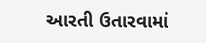આરતી ઉતારવામાં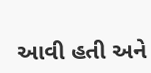આવી હતી અને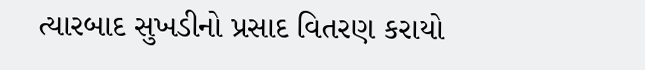ત્યારબાદ સુખડીનો પ્રસાદ વિતરણ કરાયો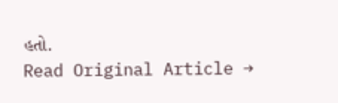હતો.
Read Original Article →